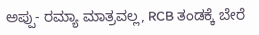ಅಪ್ಪು- ರಮ್ಯಾ ಮಾತ್ರವಲ್ಲ, RCB ತಂಡಕ್ಕೆ ಬೇರೆ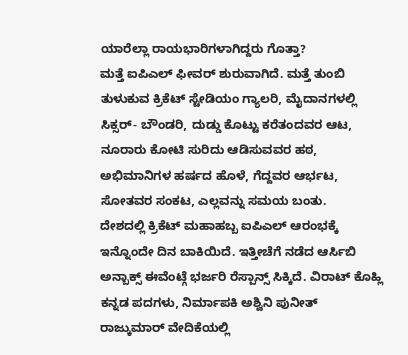ಯಾರೆಲ್ಲಾ ರಾಯಭಾರಿಗಳಾಗಿದ್ದರು ಗೊತ್ತಾ?
ಮತ್ತೆ ಐಪಿಎಲ್ ಫೀವರ್ ಶುರುವಾಗಿದೆ. ಮತ್ತೆ ತುಂಬಿ ತುಳುಕುವ ಕ್ರಿಕೆಟ್ ಸ್ಟೇಡಿಯಂ ಗ್ಯಾಲರಿ, ಮೈದಾನಗಳಲ್ಲಿ ಸಿಕ್ಸರ್- ಬೌಂಡರಿ, ದುಡ್ಡು ಕೊಟ್ಟು ಕರೆತಂದವರ ಆಟ, ನೂರಾರು ಕೋಟಿ ಸುರಿದು ಆಡಿಸುವವರ ಹಠ, ಅಭಿಮಾನಿಗಳ ಹರ್ಷದ ಹೊಳೆ, ಗೆದ್ದವರ ಆರ್ಭಟ, ಸೋತವರ ಸಂಕಟ, ಎಲ್ಲವನ್ನು ಸಮಯ ಬಂತು.
ದೇಶದಲ್ಲಿ ಕ್ರಿಕೆಟ್ ಮಹಾಹಬ್ಬ ಐಪಿಎಲ್ ಆರಂಭಕ್ಕೆ ಇನ್ನೊಂದೇ ದಿನ ಬಾಕಿಯಿದೆ. ಇತ್ತೀಚೆಗೆ ನಡೆದ ಆರ್ಸಿಬಿ ಅನ್ಬಾಕ್ಸ್ ಈವೆಂಟ್ಗೆ ಭರ್ಜರಿ ರೆಸ್ಪಾನ್ಸ್ ಸಿಕ್ಕಿದೆ. ವಿರಾಟ್ ಕೊಹ್ಲಿ ಕನ್ನಡ ಪದಗಳು, ನಿರ್ಮಾಪಕಿ ಅಶ್ವಿನಿ ಪುನೀತ್ ರಾಜ್ಕುಮಾರ್ ವೇದಿಕೆಯಲ್ಲಿ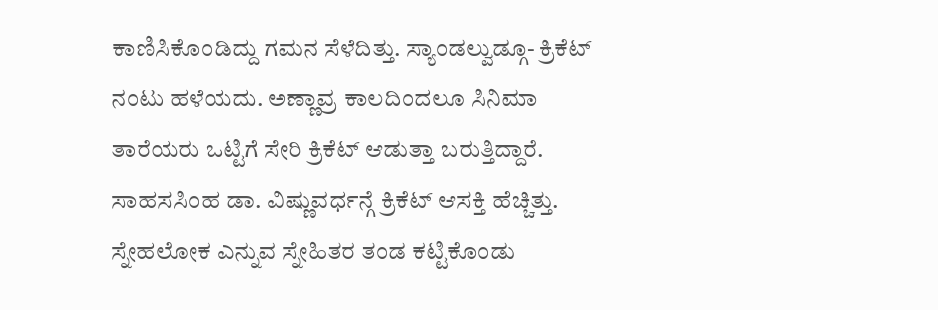ಕಾಣಿಸಿಕೊಂಡಿದ್ದು ಗಮನ ಸೆಳೆದಿತ್ತು. ಸ್ಯಾಂಡಲ್ವುಡ್ಗೂ- ಕ್ರಿಕೆಟ್ ನಂಟು ಹಳೆಯದು. ಅಣ್ಣಾವ್ರ ಕಾಲದಿಂದಲೂ ಸಿನಿಮಾ ತಾರೆಯರು ಒಟ್ಟಿಗೆ ಸೇರಿ ಕ್ರಿಕೆಟ್ ಆಡುತ್ತಾ ಬರುತ್ತಿದ್ದಾರೆ. ಸಾಹಸಸಿಂಹ ಡಾ. ವಿಷ್ಣುವರ್ಧನ್ಗೆ ಕ್ರಿಕೆಟ್ ಆಸಕ್ತಿ ಹೆಚ್ಚಿತ್ತು. ಸ್ನೇಹಲೋಕ ಎನ್ನುವ ಸ್ನೇಹಿತರ ತಂಡ ಕಟ್ಟಿಕೊಂಡು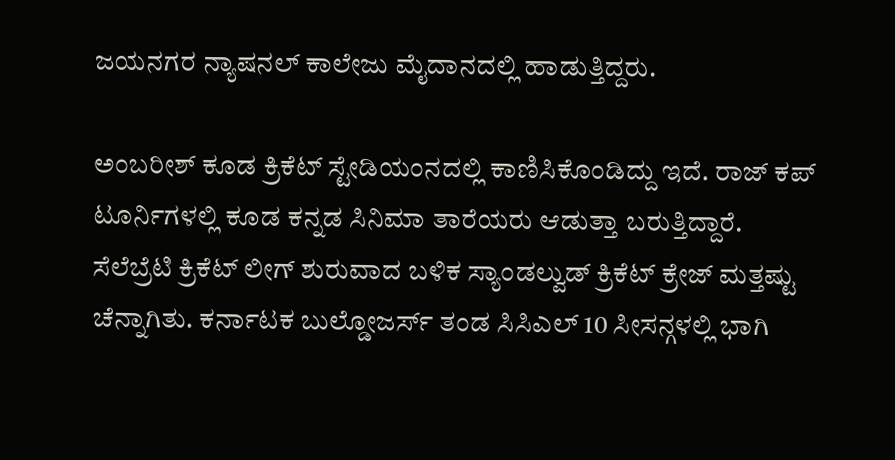ಜಯನಗರ ನ್ಯಾಷನಲ್ ಕಾಲೇಜು ಮೈದಾನದಲ್ಲಿ ಹಾಡುತ್ತಿದ್ದರು.

ಅಂಬರೀಶ್ ಕೂಡ ಕ್ರಿಕೆಟ್ ಸ್ಟೇಡಿಯಂನದಲ್ಲಿ ಕಾಣಿಸಿಕೊಂಡಿದ್ದು ಇದೆ. ರಾಜ್ ಕಪ್ ಟೂರ್ನಿಗಳಲ್ಲಿ ಕೂಡ ಕನ್ನಡ ಸಿನಿಮಾ ತಾರೆಯರು ಆಡುತ್ತಾ ಬರುತ್ತಿದ್ದಾರೆ. ಸೆಲೆಬ್ರೆಟಿ ಕ್ರಿಕೆಟ್ ಲೀಗ್ ಶುರುವಾದ ಬಳಿಕ ಸ್ಯಾಂಡಲ್ವುಡ್ ಕ್ರಿಕೆಟ್ ಕ್ರೇಜ್ ಮತ್ತಷ್ಟು ಚೆನ್ನಾಗಿತು. ಕರ್ನಾಟಕ ಬುಲ್ಡೋಜರ್ಸ್ ತಂಡ ಸಿಸಿಎಲ್ 10 ಸೀಸನ್ಗಳಲ್ಲಿ ಭಾಗಿ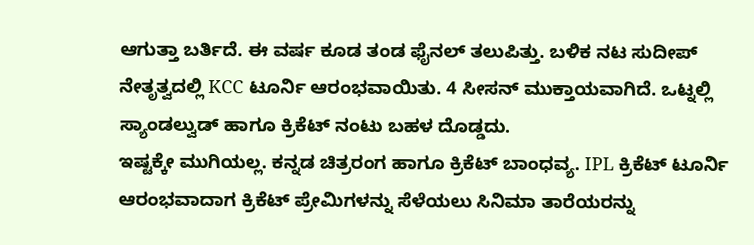ಆಗುತ್ತಾ ಬರ್ತಿದೆ. ಈ ವರ್ಷ ಕೂಡ ತಂಡ ಫೈನಲ್ ತಲುಪಿತ್ತು. ಬಳಿಕ ನಟ ಸುದೀಪ್ ನೇತೃತ್ವದಲ್ಲಿ KCC ಟೂರ್ನಿ ಆರಂಭವಾಯಿತು. 4 ಸೀಸನ್ ಮುಕ್ತಾಯವಾಗಿದೆ. ಒಟ್ನಲ್ಲಿ ಸ್ಯಾಂಡಲ್ವುಡ್ ಹಾಗೂ ಕ್ರಿಕೆಟ್ ನಂಟು ಬಹಳ ದೊಡ್ಡದು.
ಇಷ್ಟಕ್ಕೇ ಮುಗಿಯಲ್ಲ. ಕನ್ನಡ ಚಿತ್ರರಂಗ ಹಾಗೂ ಕ್ರಿಕೆಟ್ ಬಾಂಧವ್ಯ. IPL ಕ್ರಿಕೆಟ್ ಟೂರ್ನಿ ಆರಂಭವಾದಾಗ ಕ್ರಿಕೆಟ್ ಪ್ರೇಮಿಗಳನ್ನು ಸೆಳೆಯಲು ಸಿನಿಮಾ ತಾರೆಯರನ್ನು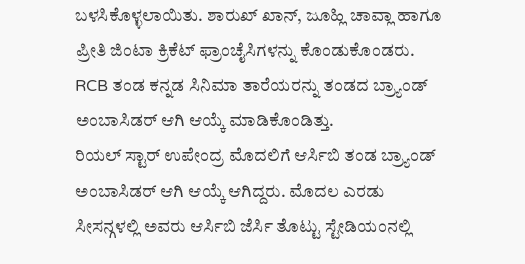ಬಳಸಿಕೊಳ್ಳಲಾಯಿತು. ಶಾರುಖ್ ಖಾನ್, ಜೂಹ್ಲಿ ಚಾವ್ಲಾ ಹಾಗೂ ಪ್ರೀತಿ ಜಿಂಟಾ ಕ್ರಿಕೆಟ್ ಫ್ರಾಂಚೈಸಿಗಳನ್ನು ಕೊಂಡುಕೊಂಡರು. RCB ತಂಡ ಕನ್ನಡ ಸಿನಿಮಾ ತಾರೆಯರನ್ನು ತಂಡದ ಬ್ರ್ಯಾಂಡ್ ಅಂಬಾಸಿಡರ್ ಆಗಿ ಆಯ್ಕೆ ಮಾಡಿಕೊಂಡಿತ್ತು.
ರಿಯಲ್ ಸ್ಟಾರ್ ಉಪೇಂದ್ರ ಮೊದಲಿಗೆ ಆರ್ಸಿಬಿ ತಂಡ ಬ್ರ್ಯಾಂಡ್ ಅಂಬಾಸಿಡರ್ ಆಗಿ ಆಯ್ಕೆ ಆಗಿದ್ದರು. ಮೊದಲ ಎರಡು ಸೀಸನ್ಗಳಲ್ಲಿ ಅವರು ಆರ್ಸಿಬಿ ಜೆರ್ಸಿ ತೊಟ್ಟು ಸ್ಟೇಡಿಯಂನಲ್ಲಿ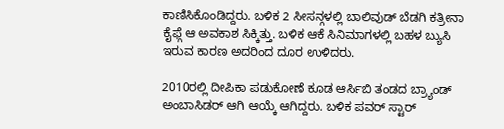ಕಾಣಿಸಿಕೊಂಡಿದ್ದರು. ಬಳಿಕ 2 ಸೀಸನ್ಗಳಲ್ಲಿ ಬಾಲಿವುಡ್ ಬೆಡಗಿ ಕತ್ರೀನಾ ಕೈಫ್ಗೆ ಆ ಅವಕಾಶ ಸಿಕ್ಕಿತ್ತು. ಬಳಿಕ ಆಕೆ ಸಿನಿಮಾಗಳಲ್ಲಿ ಬಹಳ ಬ್ಯುಸಿ ಇರುವ ಕಾರಣ ಅದರಿಂದ ದೂರ ಉಳಿದರು.

2010ರಲ್ಲಿ ದೀಪಿಕಾ ಪಡುಕೋಣೆ ಕೂಡ ಆರ್ಸಿಬಿ ತಂಡದ ಬ್ರ್ಯಾಂಡ್ ಅಂಬಾಸಿಡರ್ ಆಗಿ ಆಯ್ಕೆ ಆಗಿದ್ದರು. ಬಳಿಕ ಪವರ್ ಸ್ಟಾರ್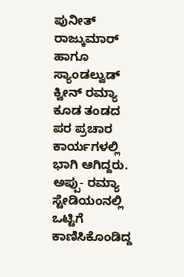ಪುನೀತ್ ರಾಜ್ಕುಮಾರ್ ಹಾಗೂ ಸ್ಯಾಂಡಲ್ವುಡ್ ಕ್ವೀನ್ ರಮ್ಯಾ ಕೂಡ ತಂಡದ ಪರ ಪ್ರಚಾರ ಕಾರ್ಯಗಳಲ್ಲಿ ಭಾಗಿ ಆಗಿದ್ದರು. ಅಪ್ಪು- ರಮ್ಯಾ ಸ್ಟೇಡಿಯಂನಲ್ಲಿ ಒಟ್ಟಿಗೆ ಕಾಣಿಸಿಕೊಂಡಿದ್ದ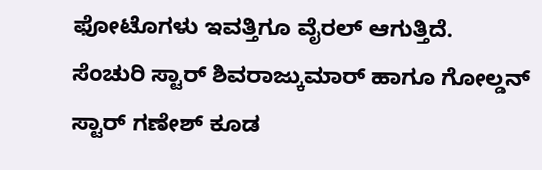ಫೋಟೊಗಳು ಇವತ್ತಿಗೂ ವೈರಲ್ ಆಗುತ್ತಿದೆ.
ಸೆಂಚುರಿ ಸ್ಟಾರ್ ಶಿವರಾಜ್ಕುಮಾರ್ ಹಾಗೂ ಗೋಲ್ಡನ್ ಸ್ಟಾರ್ ಗಣೇಶ್ ಕೂಡ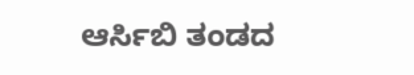ಆರ್ಸಿಬಿ ತಂಡದ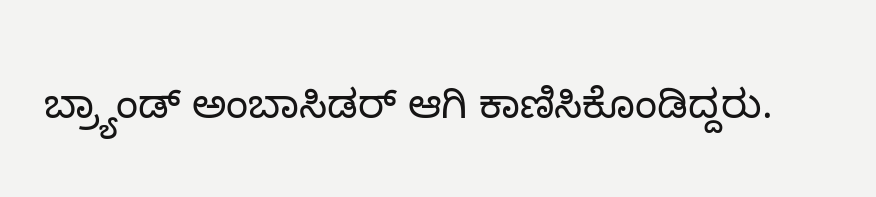ಬ್ರ್ಯಾಂಡ್ ಅಂಬಾಸಿಡರ್ ಆಗಿ ಕಾಣಿಸಿಕೊಂಡಿದ್ದರು.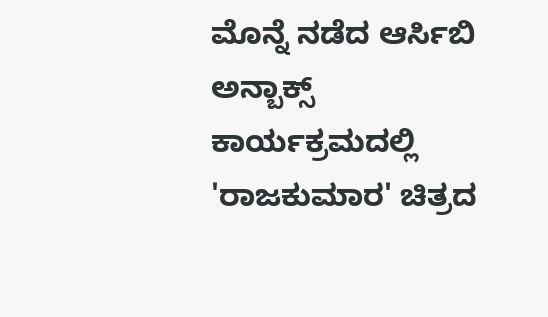ಮೊನ್ನೆ ನಡೆದ ಆರ್ಸಿಬಿ ಅನ್ಬಾಕ್ಸ್ ಕಾರ್ಯಕ್ರಮದಲ್ಲಿ 'ರಾಜಕುಮಾರ' ಚಿತ್ರದ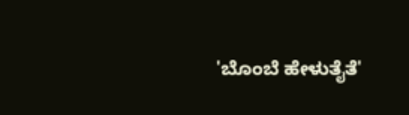'ಬೊಂಬೆ ಹೇಳುತೈತೆ'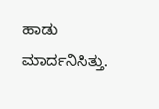ಹಾಡು ಮಾರ್ದನಿಸಿತ್ತು.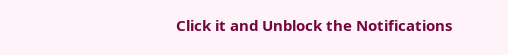Click it and Unblock the Notifications